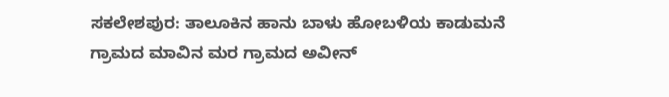ಸಕಲೇಶಪುರ: ತಾಲೂಕಿನ ಹಾನು ಬಾಳು ಹೋಬಳಿಯ ಕಾಡುಮನೆ ಗ್ರಾಮದ ಮಾವಿನ ಮರ ಗ್ರಾಮದ ಅವೀನ್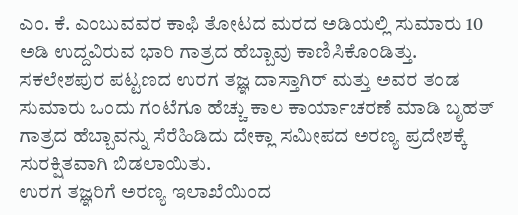ಎಂ. ಕೆ. ಎಂಬುವವರ ಕಾಫಿ ತೋಟದ ಮರದ ಅಡಿಯಲ್ಲಿ ಸುಮಾರು 10 ಅಡಿ ಉದ್ದವಿರುವ ಭಾರಿ ಗಾತ್ರದ ಹೆಬ್ಬಾವು ಕಾಣಿಸಿಕೊಂಡಿತ್ತು.
ಸಕಲೇಶಪುರ ಪಟ್ಟಣದ ಉರಗ ತಜ್ಞ ದಾಸ್ತಾಗಿರ್ ಮತ್ತು ಅವರ ತಂಡ ಸುಮಾರು ಒಂದು ಗಂಟೆಗೂ ಹೆಚ್ಚು ಕಾಲ ಕಾರ್ಯಾಚರಣೆ ಮಾಡಿ ಬೃಹತ್ ಗಾತ್ರದ ಹೆಬ್ಬಾವನ್ನು ಸೆರೆಹಿಡಿದು ದೇಕ್ಲಾ ಸಮೀಪದ ಅರಣ್ಯ ಪ್ರದೇಶಕ್ಕೆ ಸುರಕ್ಷಿತವಾಗಿ ಬಿಡಲಾಯಿತು.
ಉರಗ ತಜ್ಞರಿಗೆ ಅರಣ್ಯ ಇಲಾಖೆಯಿಂದ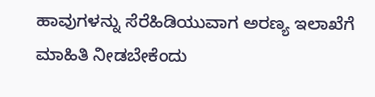ಹಾವುಗಳನ್ನು ಸೆರೆಹಿಡಿಯುವಾಗ ಅರಣ್ಯ ಇಲಾಖೆಗೆ ಮಾಹಿತಿ ನೀಡಬೇಕೆಂದು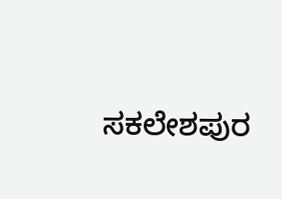ಸಕಲೇಶಪುರ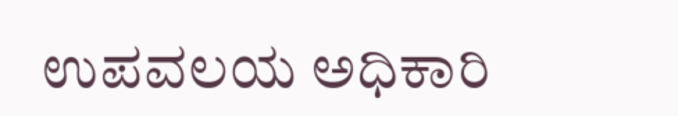ಉಪವಲಯ ಅಧಿಕಾರಿ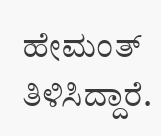ಹೇಮಂತ್ ತಿಳಿಸಿದ್ದಾರೆ.